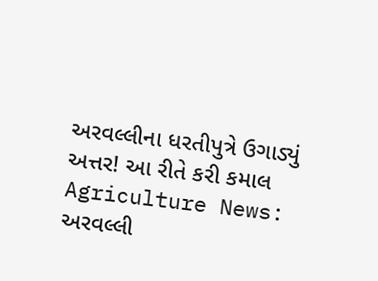અરવલ્લીના ધરતીપુત્રે ઉગાડ્યું અત્તર! આ રીતે કરી કમાલ
Agriculture News: અરવલ્લી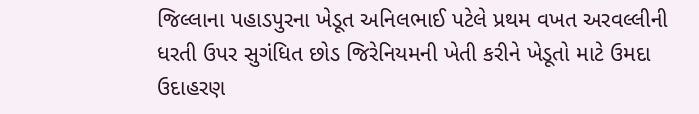જિલ્લાના પહાડપુરના ખેડૂત અનિલભાઈ પટેલે પ્રથમ વખત અરવલ્લીની ધરતી ઉપર સુગંધિત છોડ જિરેનિયમની ખેતી કરીને ખેડૂતો માટે ઉમદા ઉદાહરણ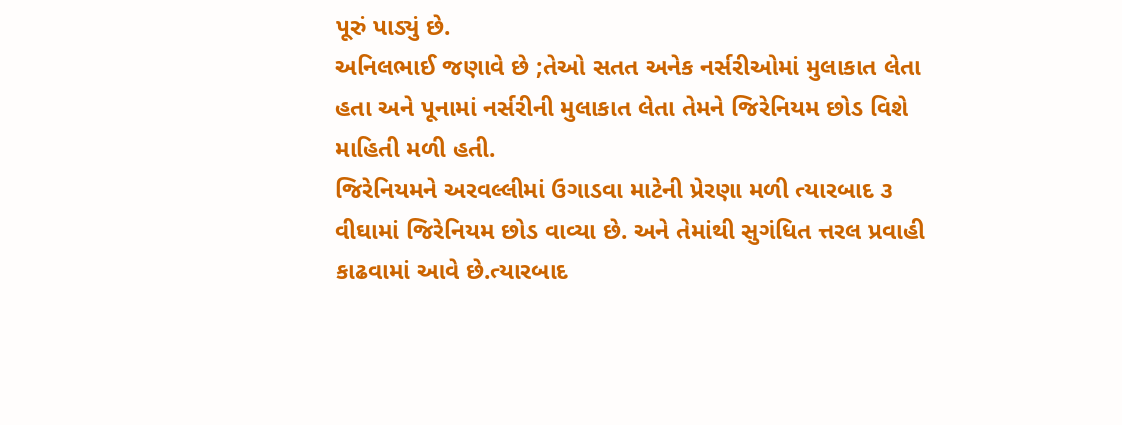પૂરું પાડ્યું છે.
અનિલભાઈ જણાવે છે ;તેઓ સતત અનેક નર્સરીઓમાં મુલાકાત લેતા હતા અને પૂનામાં નર્સરીની મુલાકાત લેતા તેમને જિરેનિયમ છોડ વિશે માહિતી મળી હતી.
જિરેનિયમને અરવલ્લીમાં ઉગાડવા માટેની પ્રેરણા મળી ત્યારબાદ ૩ વીઘામાં જિરેનિયમ છોડ વાવ્યા છે. અને તેમાંથી સુગંધિત ત્તરલ પ્રવાહી કાઢવામાં આવે છે.ત્યારબાદ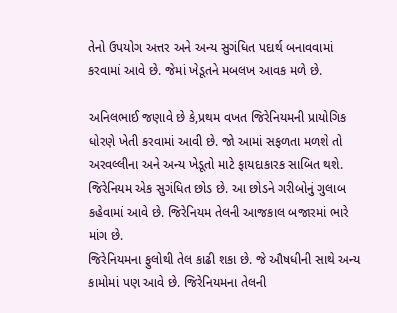તેનો ઉપયોગ અત્તર અને અન્ય સુગંધિત પદાર્થ બનાવવામાં કરવામાં આવે છે. જેમાં ખેડૂતને મબલખ આવક મળે છે.

અનિલભાઈ જણાવે છે કે,પ્રથમ વખત જિરેનિયમની પ્રાયોગિક ધોરણે ખેતી કરવામાં આવી છે. જો આમાં સફળતા મળશે તો અરવલ્લીના અને અન્ય ખેડૂતો માટે ફાયદાકારક સાબિત થશે.
જિરેનિયમ એક સુગંધિત છોડ છે. આ છોડને ગરીબોનું ગુલાબ કહેવામાં આવે છે. જિરેનિયમ તેલની આજકાલ બજારમાં ભારે માંગ છે.
જિરેનિયમના ફુલોથી તેલ કાઢી શકા છે. જે ઔષધીની સાથે અન્ય કામોમાં પણ આવે છે. જિરેનિયમના તેલની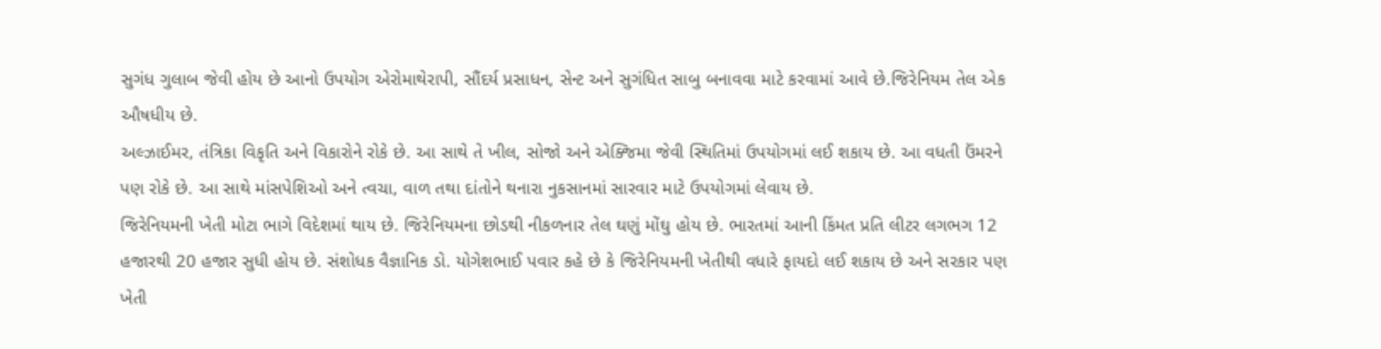સુગંધ ગુલાબ જેવી હોય છે આનો ઉપયોગ એરોમાથેરાપી, સૌંદર્ય પ્રસાધન, સેન્ટ અને સુગંધિત સાબુ બનાવવા માટે કરવામાં આવે છે.જિરેનિયમ તેલ એક ઔષધીય છે.
અલ્ઝાઈમર, તંત્રિકા વિકૃતિ અને વિકારોને રોકે છે. આ સાથે તે ખીલ, સોજો અને એક્જિમા જેવી સ્થિતિમાં ઉપયોગમાં લઈ શકાય છે. આ વધતી ઉંમરને પણ રોકે છે. આ સાથે માંસપેશિઓ અને ત્વચા, વાળ તથા દાંતોને થનારા નુકસાનમાં સારવાર માટે ઉપયોગમાં લેવાય છે.
જિરેનિયમની ખેતી મોટા ભાગે વિદેશમાં થાય છે. જિરેનિયમના છોડથી નીકળનાર તેલ ઘણું મોંઘુ હોય છે. ભારતમાં આની કિંમત પ્રતિ લીટર લગભગ 12 હજારથી 20 હજાર સુધી હોય છે. સંશોધક વૈજ્ઞાનિક ડો. યોગેશભાઈ પવાર કહે છે કે જિરેનિયમની ખેતીથી વધારે ફાયદો લઈ શકાય છે અને સરકાર પણ ખેતી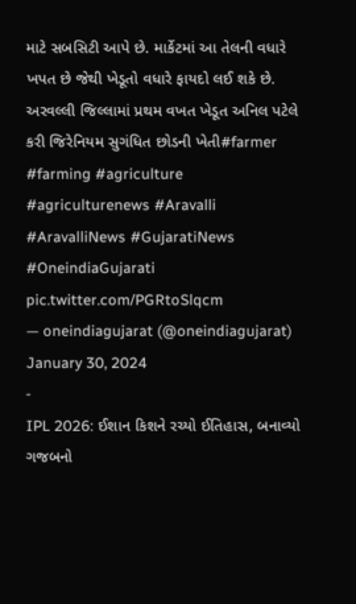માટે સબસિટી આપે છે. માર્કેટમાં આ તેલની વધારે ખપત છે જેથી ખેડૂતો વધારે ફાયદો લઈ શકે છે.
અરવલ્લી જિલ્લામાં પ્રથમ વખત ખેડૂત અનિલ પટેલે કરી જિરેનિયમ સુગંધિત છોડની ખેતી#farmer #farming #agriculture #agriculturenews #Aravalli #AravalliNews #GujaratiNews #OneindiaGujarati pic.twitter.com/PGRtoSlqcm
— oneindiagujarat (@oneindiagujarat) January 30, 2024
-
IPL 2026: ઈશાન કિશને રચ્યો ઈતિહાસ, બનાવ્યો ગજબનો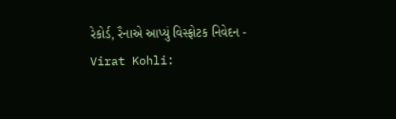રેકોર્ડ, રૈનાએ આપ્યું વિસ્ફોટક નિવેદન -
Virat Kohli: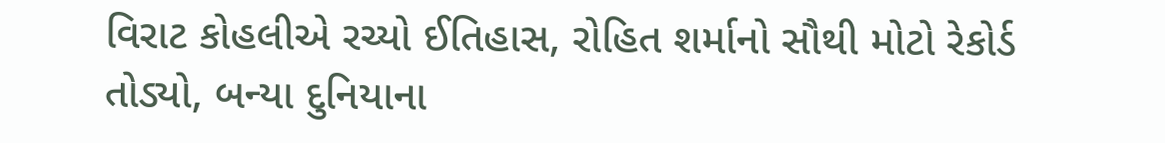વિરાટ કોહલીએ રચ્યો ઈતિહાસ, રોહિત શર્માનો સૌથી મોટો રેકોર્ડ તોડ્યો, બન્યા દુનિયાના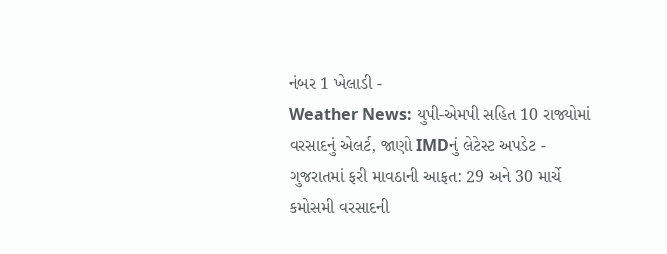નંબર 1 ખેલાડી -
Weather News: યુપી-એમપી સહિત 10 રાજ્યોમાં વરસાદનું એલર્ટ, જાણો IMDનું લેટેસ્ટ અપડેટ -
ગુજરાતમાં ફરી માવઠાની આફત: 29 અને 30 માર્ચે કમોસમી વરસાદની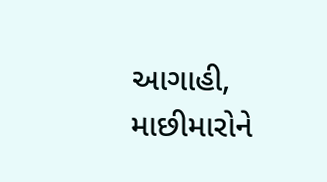આગાહી, માછીમારોને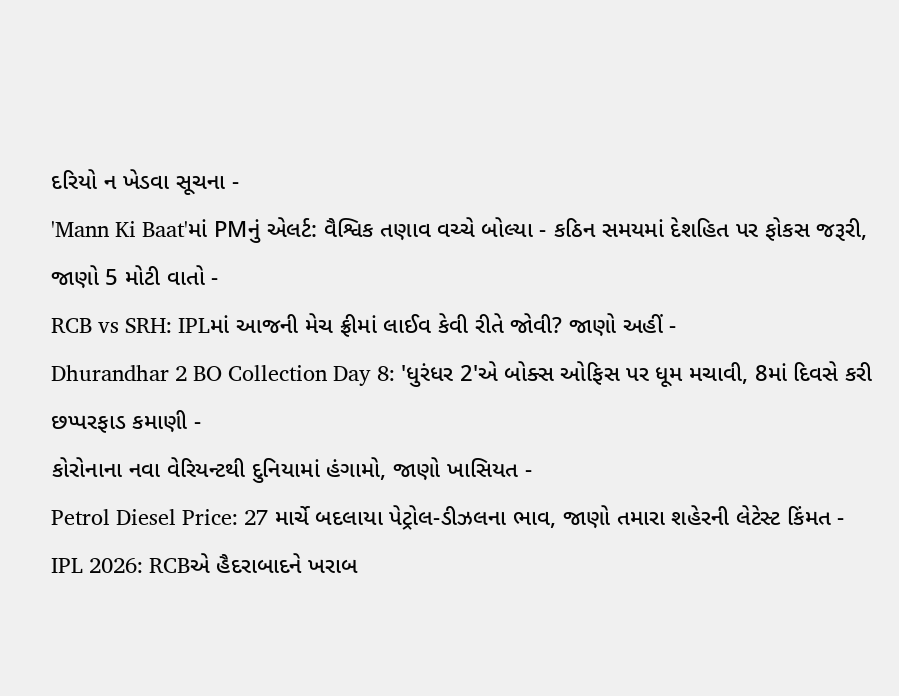દરિયો ન ખેડવા સૂચના -
'Mann Ki Baat'માં PMનું એલર્ટ: વૈશ્વિક તણાવ વચ્ચે બોલ્યા - કઠિન સમયમાં દેશહિત પર ફોકસ જરૂરી, જાણો 5 મોટી વાતો -
RCB vs SRH: IPLમાં આજની મેચ ફ્રીમાં લાઈવ કેવી રીતે જોવી? જાણો અહીં -
Dhurandhar 2 BO Collection Day 8: 'ધુરંધર 2'એ બોક્સ ઓફિસ પર ધૂમ મચાવી, 8માં દિવસે કરી છપ્પરફાડ કમાણી -
કોરોનાના નવા વેરિયન્ટથી દુનિયામાં હંગામો, જાણો ખાસિયત -
Petrol Diesel Price: 27 માર્ચે બદલાયા પેટ્રોલ-ડીઝલના ભાવ, જાણો તમારા શહેરની લેટેસ્ટ કિંમત -
IPL 2026: RCBએ હૈદરાબાદને ખરાબ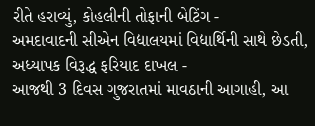રીતે હરાવ્યું, કોહલીની તોફાની બેટિંગ -
અમદાવાદની સીએન વિદ્યાલયમાં વિદ્યાર્થિની સાથે છેડતી, અધ્યાપક વિરૂદ્ધ ફરિયાદ દાખલ -
આજથી 3 દિવસ ગુજરાતમાં માવઠાની આગાહી, આ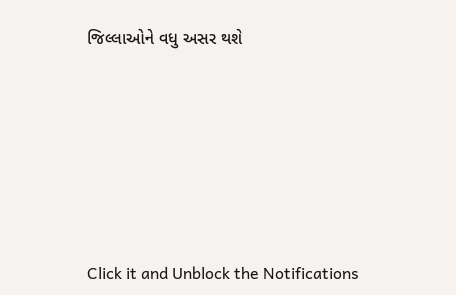જિલ્લાઓને વધુ અસર થશે








Click it and Unblock the Notifications